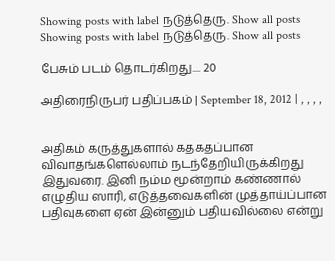Showing posts with label நடுத்தெரு. Show all posts
Showing posts with label நடுத்தெரு. Show all posts

பேசும் படம் தொடர்கிறது.... 20

அதிரைநிருபர் பதிப்பகம் | September 18, 2012 | , , , ,


அதிகம் கருத்துகளால் கதகதப்பான விவாதங்களெல்லாம் நடந்தேறியிருக்கிறது இதுவரை. இனி நம்ம மூன்றாம் கண்ணால் எழுதிய ஸாரி, எடுத்தவைகளின் முத்தாய்ப்பான பதிவுகளை ஏன் இன்னும் பதியவில்லை என்று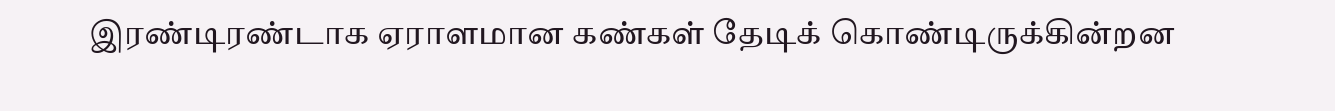இரண்டிரண்டாக ஏராளமான கண்கள் தேடிக் கொண்டிருக்கின்றன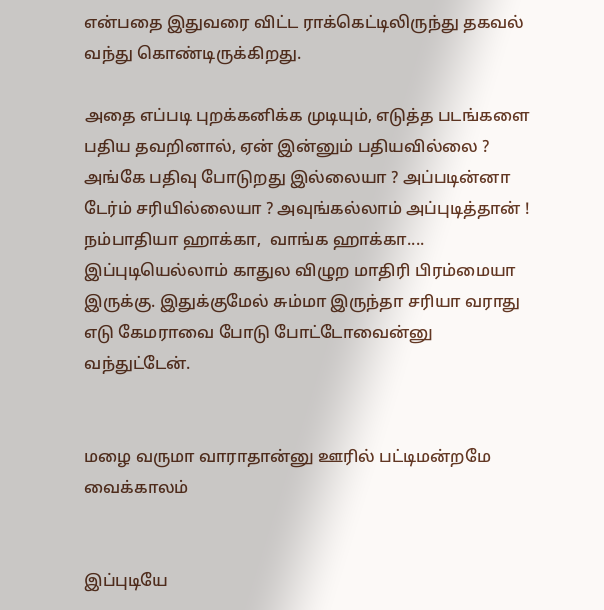என்பதை இதுவரை விட்ட ராக்கெட்டிலிருந்து தகவல் வந்து கொண்டிருக்கிறது.

அதை எப்படி புறக்கனிக்க முடியும், எடுத்த படங்களை பதிய தவறினால், ஏன் இன்னும் பதியவில்லை ? அங்கே பதிவு போடுறது இல்லையா ? அப்படின்னா டேர்ம் சரியில்லையா ? அவுங்கல்லாம் அப்புடித்தான் ! நம்பாதியா ஹாக்கா,  வாங்க ஹாக்கா.... இப்புடியெல்லாம் காதுல விழுற மாதிரி பிரம்மையா இருக்கு. இதுக்குமேல் சும்மா இருந்தா சரியா வராது எடு கேமராவை போடு போட்டோவைன்னு வந்துட்டேன்.


மழை வருமா வாராதான்னு ஊரில் பட்டிமன்றமே வைக்காலம்


இப்புடியே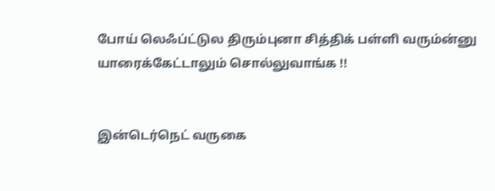போய் லெஃப்ட்டுல திரும்புனா சித்திக் பள்ளி வரும்ன்னு யாரைக்கேட்டாலும் சொல்லுவாங்க !!


இன்டெர்நெட் வருகை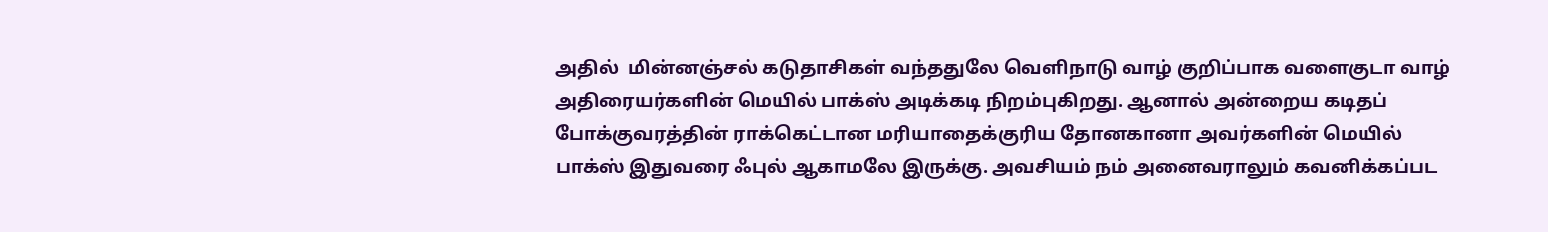அதில்  மின்னஞ்சல் கடுதாசிகள் வந்ததுலே வெளிநாடு வாழ் குறிப்பாக வளைகுடா வாழ் அதிரையர்களின் மெயில் பாக்ஸ் அடிக்கடி நிறம்புகிறது. ஆனால் அன்றைய கடிதப் போக்குவரத்தின் ராக்கெட்டான மரியாதைக்குரிய தோனகானா அவர்களின் மெயில் பாக்ஸ் இதுவரை ஃபுல் ஆகாமலே இருக்கு. அவசியம் நம் அனைவராலும் கவனிக்கப்பட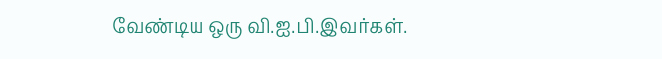வேண்டிய ஒரு வி.ஐ.பி.இவர்கள்.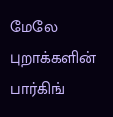மேலே புறாக்களின் பார்கிங்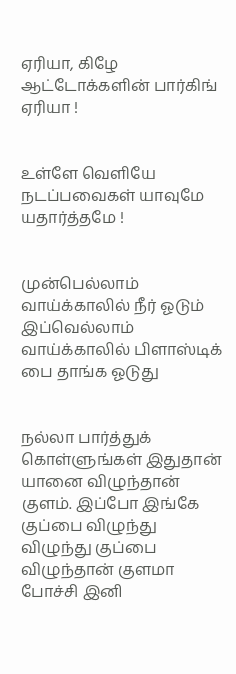ஏரியா, கிழே ஆட்டோக்களின் பார்கிங் ஏரியா !


உள்ளே வெளியே நடப்பவைகள் யாவுமே யதார்த்தமே !


முன்பெல்லாம் வாய்க்காலில் நீர் ஓடும் இப்வெல்லாம் வாய்க்காலில் பிளாஸ்டிக் பை தாங்க ஓடுது


நல்லா பார்த்துக் கொள்ளுங்கள் இதுதான் யானை விழுந்தான் குளம். இப்போ இங்கே குப்பை விழுந்து விழுந்து குப்பை விழுந்தான் குளமா போச்சி இனி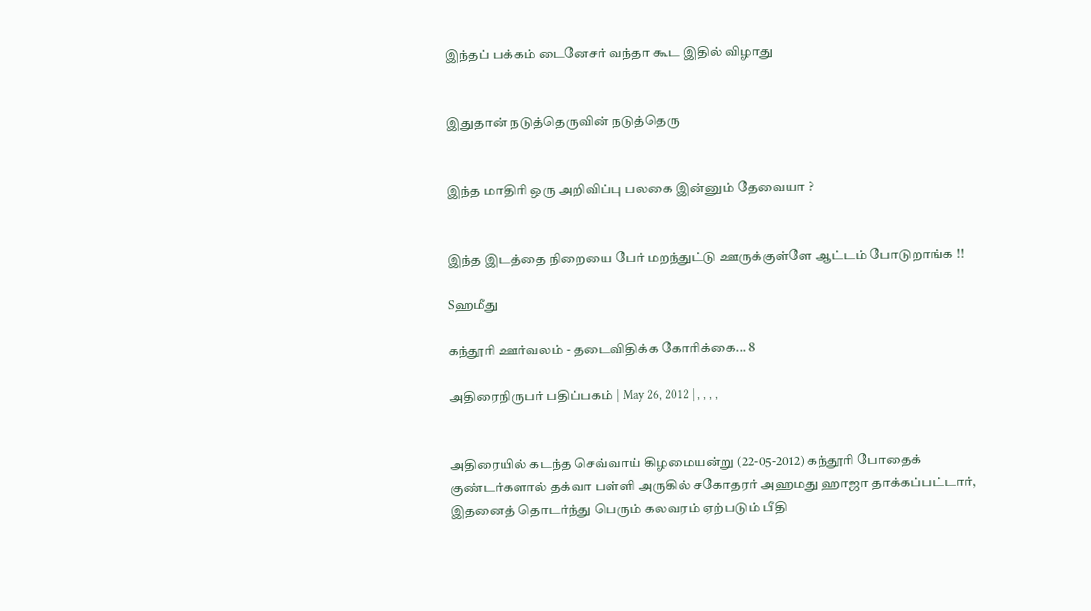இந்தப் பக்கம் டைனேசர் வந்தா கூட இதில் விழாது


இதுதான் நடுத்தெருவின் நடுத்தெரு


இந்த மாதிரி ஒரு அறிவிப்பு பலகை இன்னும் தேவையா ?


இந்த இடத்தை நிறையை பேர் மறந்துட்டு ஊருக்குள்ளே ஆட்டம் போடுறாங்க !!

Sஹமீது

கந்தூரி ஊர்வலம் - தடைவிதிக்க கோரிக்கை... 8

அதிரைநிருபர் பதிப்பகம் | May 26, 2012 | , , , ,


அதிரையில் கடந்த செவ்வாய் கிழமையன்று (22-05-2012) கந்தூரி போதைக் குண்டர்களால் தக்வா பள்ளி அருகில் சகோதரர் அஹமது ஹாஜா தாக்கப்பட்டார், இதனைத் தொடர்ந்து பெரும் கலவரம் ஏற்படும் பீதி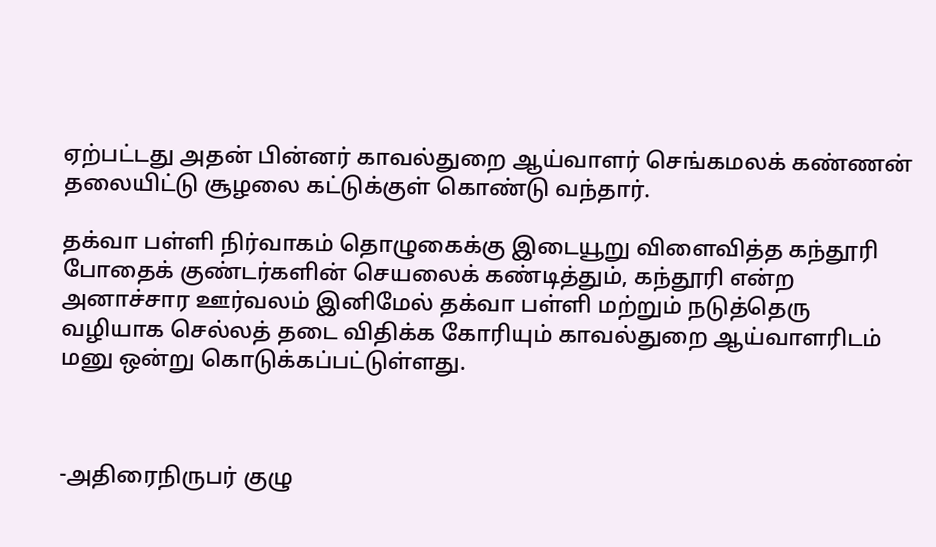ஏற்பட்டது அதன் பின்னர் காவல்துறை ஆய்வாளர் செங்கமலக் கண்ணன் தலையிட்டு சூழலை கட்டுக்குள் கொண்டு வந்தார்.

தக்வா பள்ளி நிர்வாகம் தொழுகைக்கு இடையூறு விளைவித்த கந்தூரி போதைக் குண்டர்களின் செயலைக் கண்டித்தும், கந்தூரி என்ற அனாச்சார ஊர்வலம் இனிமேல் தக்வா பள்ளி மற்றும் நடுத்தெரு வழியாக செல்லத் தடை விதிக்க கோரியும் காவல்துறை ஆய்வாளரிடம் மனு ஒன்று கொடுக்கப்பட்டுள்ளது.



-அதிரைநிருபர் குழு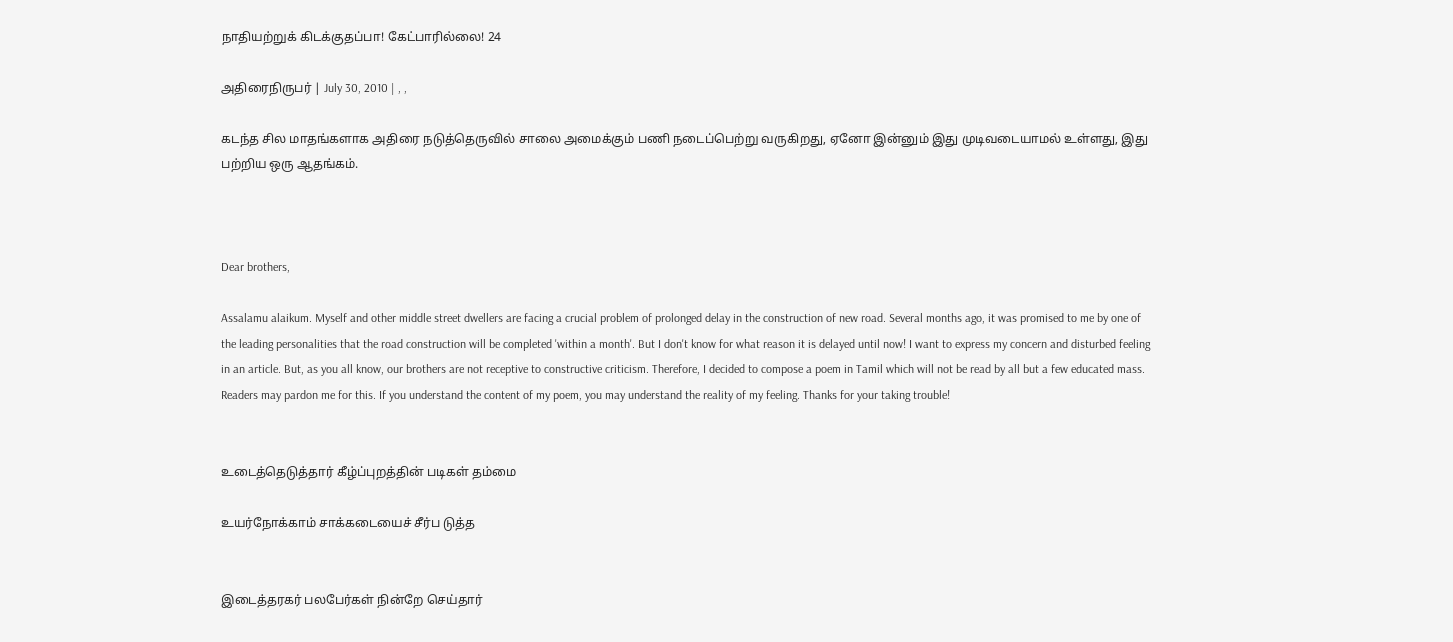நாதியற்றுக் கிடக்குதப்பா! கேட்பாரில்லை! 24

அதிரைநிருபர் | July 30, 2010 | , ,

கடந்த சில மாதங்களாக அதிரை நடுத்தெருவில் சாலை அமைக்கும் பணி நடைப்பெற்று வருகிறது, ஏனோ இன்னும் இது முடிவடையாமல் உள்ளது, இது பற்றிய ஒரு ஆதங்கம்.



Dear brothers,

Assalamu alaikum. Myself and other middle street dwellers are facing a crucial problem of prolonged delay in the construction of new road. Several months ago, it was promised to me by one of the leading personalities that the road construction will be completed 'within a month'. But I don't know for what reason it is delayed until now! I want to express my concern and disturbed feeling in an article. But, as you all know, our brothers are not receptive to constructive criticism. Therefore, I decided to compose a poem in Tamil which will not be read by all but a few educated mass. Readers may pardon me for this. If you understand the content of my poem, you may understand the reality of my feeling. Thanks for your taking trouble!


உடைத்தெடுத்தார் கீழ்ப்புறத்தின் படிகள் தம்மை

உயர்நோக்காம் சாக்கடையைச் சீர்ப டுத்த


இடைத்தரகர் பலபேர்கள் நின்றே செய்தார்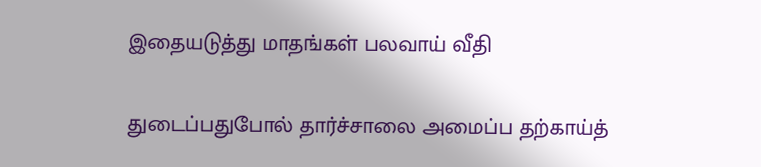இதையடுத்து மாதங்கள் பலவாய் வீதி

துடைப்பதுபோல் தார்ச்சாலை அமைப்ப தற்காய்த்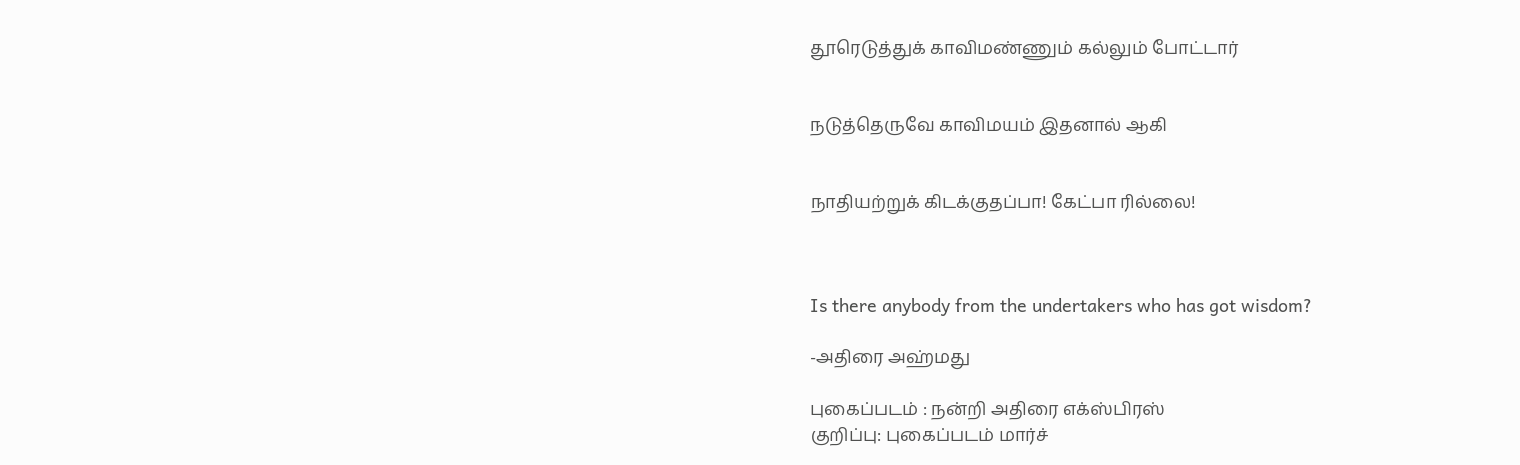தூரெடுத்துக் காவிமண்ணும் கல்லும் போட்டார்


நடுத்தெருவே காவிமயம் இதனால் ஆகி


நாதியற்றுக் கிடக்குதப்பா! கேட்பா ரில்லை!



Is there anybody from the undertakers who has got wisdom?

-அதிரை அஹ்மது

புகைப்படம் : நன்றி அதிரை எக்ஸ்பிரஸ்
குறிப்பு: புகைப்படம் மார்ச்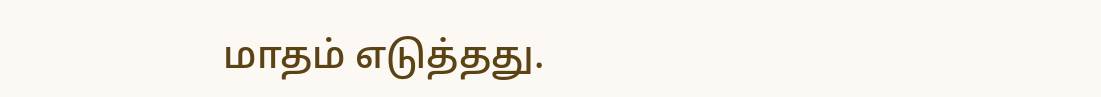மாதம் எடுத்தது.